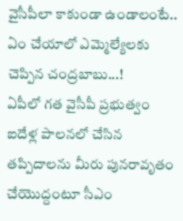వైసీపీలా కాకుండా ఉండాలంటే.. ఏం చేయాలో ఎమ్మెల్యేలకు చెప్పిన చంద్రబాబు...!
ఏపీలో గత వైసీపీ ప్రభుత్వం ఐదేళ్ల పాలనలో చేసిన తప్పిదాలను మీరు పునరావృతం చేయొద్దంటూ సీఎం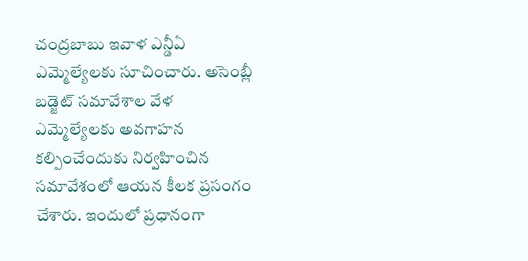చంద్రబాబు ఇవాళ ఎన్డీఏ ఎమ్మెల్యేలకు సూచించారు. అసెంబ్లీ బడ్జెట్ సమావేశాల వేళ ఎమ్మెల్యేలకు అవగాహన కల్పించేందుకు నిర్వహించిన సమావేశంలో ఆయన కీలక ప్రసంగం చేశారు. ఇందులో ప్రధానంగా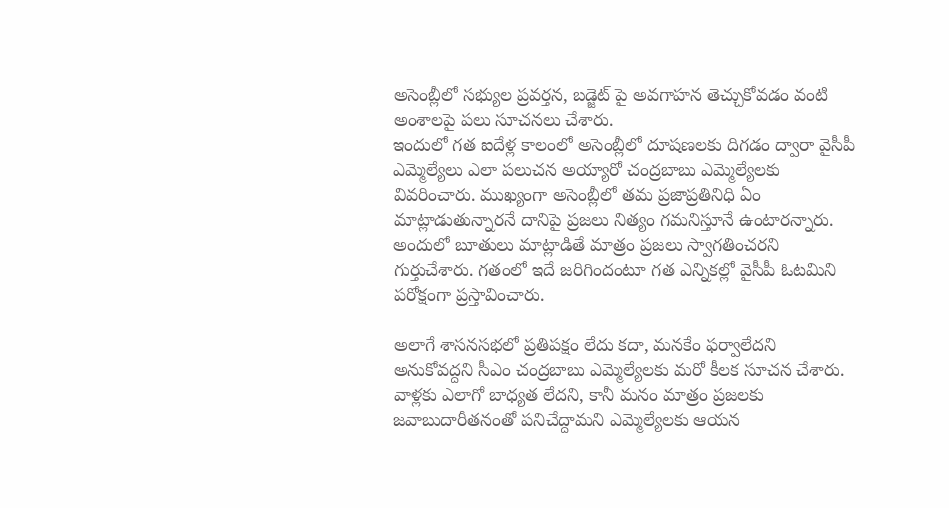అసెంబ్లీలో సభ్యుల ప్రవర్తన, బడ్జెట్ పై అవగాహన తెచ్చుకోవడం వంటి అంశాలపై పలు సూచనలు చేశారు.
ఇందులో గత ఐదేళ్ల కాలంలో అసెంబ్లీలో దూషణలకు దిగడం ద్వారా వైసీపీ ఎమ్మెల్యేలు ఎలా పలుచన అయ్యారో చంద్రబాబు ఎమ్మెల్యేలకు వివరించారు. ముఖ్యంగా అసెంబ్లీలో తమ ప్రజాప్రతినిధి ఏం మాట్లాడుతున్నారనే దానిపై ప్రజలు నిత్యం గమనిస్తూనే ఉంటారన్నారు. అందులో బూతులు మాట్లాడితే మాత్రం ప్రజలు స్వాగతించరని గుర్తుచేశారు. గతంలో ఇదే జరిగిందంటూ గత ఎన్నికల్లో వైసీపీ ఓటమిని పరోక్షంగా ప్రస్తావించారు.

అలాగే శాసనసభలో ప్రతిపక్షం లేదు కదా, మనకేం ఫర్వాలేదని అనుకోవద్దని సీఎం చంద్రబాబు ఎమ్మెల్యేలకు మరో కీలక సూచన చేశారు. వాళ్లకు ఎలాగో బాధ్యత లేదని, కానీ మనం మాత్రం ప్రజలకు జవాబుదారీతనంతో పనిచేద్దామని ఎమ్మెల్యేలకు ఆయన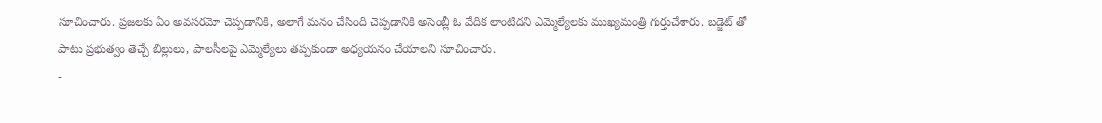సూచించారు. ప్రజలకు ఏం అవసరమో చెప్పడానికి, అలాగే మనం చేసింది చెప్పడానికి అసెంబ్లీ ఓ వేదిక లాంటిదని ఎమ్మెల్యేలకు ముఖ్యమంత్రి గుర్తుచేశారు. బడ్జెట్ తో పాటు ప్రభుత్వం తెచ్చే బిల్లులు, పాలసీలపై ఎమ్మెల్యేలు తప్పకుండా అధ్యయనం చేయాలని సూచించారు.
-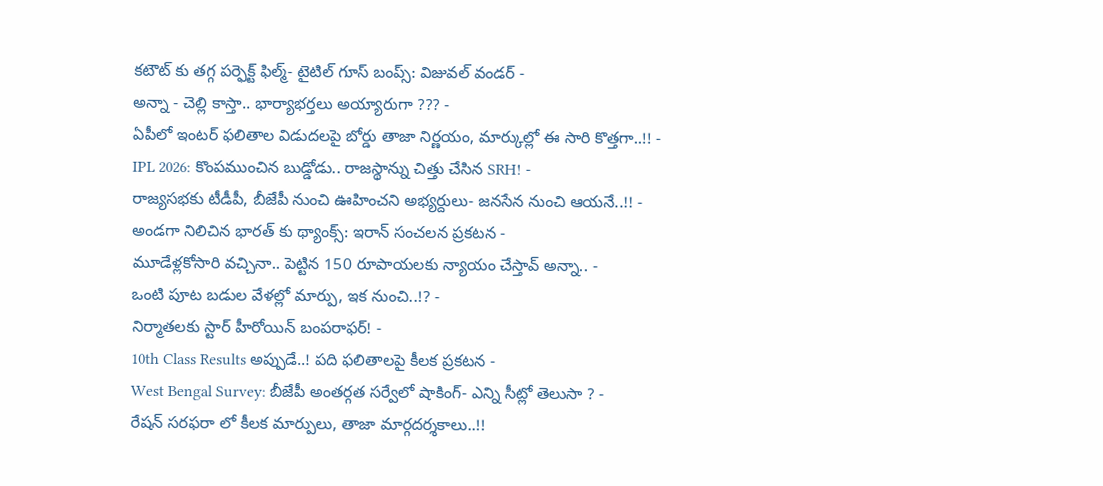కటౌట్ కు తగ్గ పర్ఫెక్ట్ ఫిల్మ్- టైటిల్ గూస్ బంప్స్: విజువల్ వండర్ -
అన్నా - చెల్లి కాస్తా.. భార్యాభర్తలు అయ్యారుగా ??? -
ఏపీలో ఇంటర్ ఫలితాల విడుదలపై బోర్డు తాజా నిర్ణయం, మార్కుల్లో ఈ సారి కొత్తగా..!! -
IPL 2026: కొంపముంచిన బుడ్డోడు.. రాజస్థాన్ను చిత్తు చేసిన SRH! -
రాజ్యసభకు టీడీపీ, బీజేపీ నుంచి ఊహించని అభ్యర్దులు- జనసేన నుంచి ఆయనే..!! -
అండగా నిలిచిన భారత్ కు థ్యాంక్స్: ఇరాన్ సంచలన ప్రకటన -
మూడేళ్లకోసారి వచ్చినా.. పెట్టిన 150 రూపాయలకు న్యాయం చేస్తావ్ అన్నా.. -
ఒంటి పూట బడుల వేళల్లో మార్పు, ఇక నుంచి..!? -
నిర్మాతలకు స్టార్ హీరోయిన్ బంపరాఫర్! -
10th Class Results అప్పుడే..! పది ఫలితాలపై కీలక ప్రకటన -
West Bengal Survey: బీజేపీ అంతర్గత సర్వేలో షాకింగ్- ఎన్ని సీట్లో తెలుసా ? -
రేషన్ సరఫరా లో కీలక మార్పులు, తాజా మార్గదర్శకాలు..!!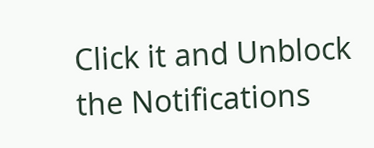Click it and Unblock the Notifications